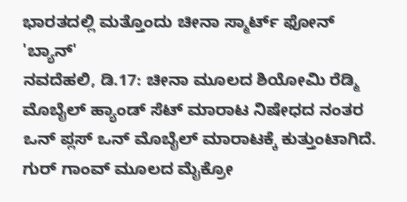ಭಾರತದಲ್ಲಿ ಮತ್ತೊಂದು ಚೀನಾ ಸ್ಮಾರ್ಟ್ ಫೋನ್ 'ಬ್ಯಾನ್'
ನವದೆಹಲಿ, ಡಿ.17: ಚೀನಾ ಮೂಲದ ಶಿಯೋಮಿ ರೆಡ್ಮಿ ಮೊಬೈಲ್ ಹ್ಯಾಂಡ್ ಸೆಟ್ ಮಾರಾಟ ನಿಷೇಧದ ನಂತರ ಒನ್ ಪ್ಲಸ್ ಒನ್ ಮೊಬೈಲ್ ಮಾರಾಟಕ್ಕೆ ಕುತ್ತುಂಟಾಗಿದೆ. ಗುರ್ ಗಾಂವ್ ಮೂಲದ ಮೈಕ್ರೋ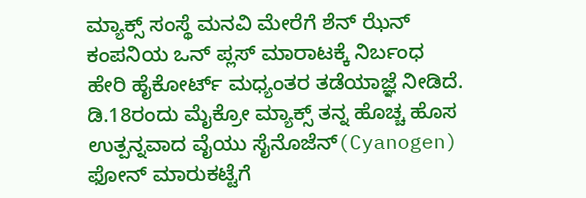ಮ್ಯಾಕ್ಸ್ ಸಂಸ್ಥೆ ಮನವಿ ಮೇರೆಗೆ ಶೆನ್ ಝೆನ್ ಕಂಪನಿಯ ಒನ್ ಪ್ಲಸ್ ಮಾರಾಟಕ್ಕೆ ನಿರ್ಬಂಧ ಹೇರಿ ಹೈಕೋರ್ಟ್ ಮಧ್ಯಂತರ ತಡೆಯಾಜ್ಞೆ ನೀಡಿದೆ.
ಡಿ.18ರಂದು ಮೈಕ್ರೋ ಮ್ಯಾಕ್ಸ್ ತನ್ನ ಹೊಚ್ಚ ಹೊಸ ಉತ್ಪನ್ನವಾದ ವೈಯು ಸೈನೊಜೆನ್(Cyanogen) ಫೋನ್ ಮಾರುಕಟ್ಟೆಗೆ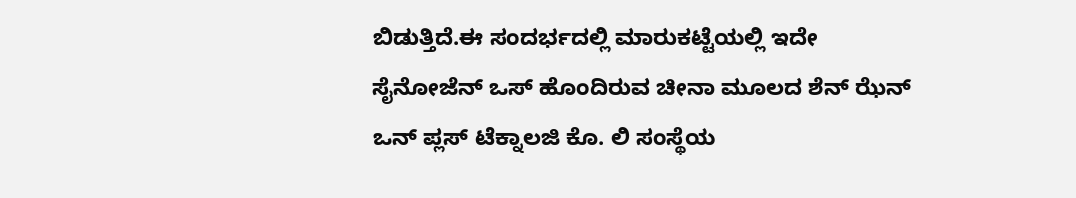ಬಿಡುತ್ತಿದೆ.ಈ ಸಂದರ್ಭದಲ್ಲಿ ಮಾರುಕಟ್ಟೆಯಲ್ಲಿ ಇದೇ ಸೈನೋಜೆನ್ ಒಸ್ ಹೊಂದಿರುವ ಚೀನಾ ಮೂಲದ ಶೆನ್ ಝೆನ್ ಒನ್ ಪ್ಲಸ್ ಟೆಕ್ನಾಲಜಿ ಕೊ. ಲಿ ಸಂಸ್ಥೆಯ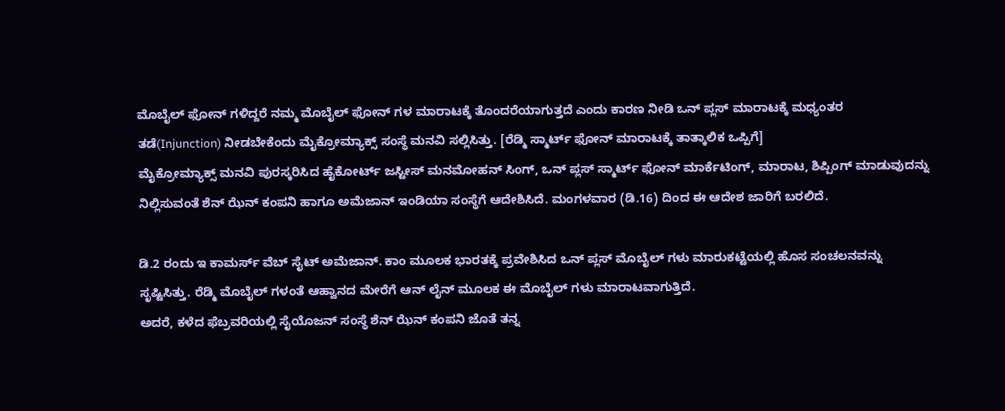ಮೊಬೈಲ್ ಫೋನ್ ಗಳಿದ್ದರೆ ನಮ್ಮ ಮೊಬೈಲ್ ಫೋನ್ ಗಳ ಮಾರಾಟಕ್ಕೆ ತೊಂದರೆಯಾಗುತ್ತದೆ ಎಂದು ಕಾರಣ ನೀಡಿ ಒನ್ ಪ್ಲಸ್ ಮಾರಾಟಕ್ಕೆ ಮಧ್ಯಂತರ ತಡೆ(Injunction) ನೀಡಬೇಕೆಂದು ಮೈಕ್ರೋಮ್ಯಾಕ್ಸ್ ಸಂಸ್ಥೆ ಮನವಿ ಸಲ್ಲಿಸಿತ್ತು. [ರೆಡ್ಮಿ ಸ್ಮಾರ್ಟ್ ಫೋನ್ ಮಾರಾಟಕ್ಕೆ ತಾತ್ಕಾಲಿಕ ಒಪ್ಪಿಗೆ]
ಮೈಕ್ರೋಮ್ಯಾಕ್ಸ್ ಮನವಿ ಪುರಸ್ಕರಿಸಿದ ಹೈಕೋರ್ಟ್ ಜಸ್ಟೀಸ್ ಮನಮೋಹನ್ ಸಿಂಗ್, ಒನ್ ಪ್ಲಸ್ ಸ್ಮಾರ್ಟ್ ಫೋನ್ ಮಾರ್ಕೆಟಿಂಗ್, ಮಾರಾಟ, ಶಿಪ್ಪಿಂಗ್ ಮಾಡುವುದನ್ನು ನಿಲ್ಲಿಸುವಂತೆ ಶೆನ್ ಝೆನ್ ಕಂಪನಿ ಹಾಗೂ ಅಮೆಜಾನ್ ಇಂಡಿಯಾ ಸಂಸ್ಥೆಗೆ ಆದೇಶಿಸಿದೆ. ಮಂಗಳವಾರ (ಡಿ.16) ದಿಂದ ಈ ಆದೇಶ ಜಾರಿಗೆ ಬರಲಿದೆ.

ಡಿ.2 ರಂದು ಇ ಕಾಮರ್ಸ್ ವೆಬ್ ಸೈಟ್ ಅಮೆಜಾನ್. ಕಾಂ ಮೂಲಕ ಭಾರತಕ್ಕೆ ಪ್ರವೇಶಿಸಿದ ಒನ್ ಪ್ಲಸ್ ಮೊಬೈಲ್ ಗಳು ಮಾರುಕಟ್ಟೆಯಲ್ಲಿ ಹೊಸ ಸಂಚಲನವನ್ನು ಸೃಷ್ಟಿಸಿತ್ತು. ರೆಡ್ಮಿ ಮೊಬೈಲ್ ಗಳಂತೆ ಆಹ್ವಾನದ ಮೇರೆಗೆ ಆನ್ ಲೈನ್ ಮೂಲಕ ಈ ಮೊಬೈಲ್ ಗಳು ಮಾರಾಟವಾಗುತ್ತಿದೆ.
ಅದರೆ, ಕಳೆದ ಫೆಬ್ರವರಿಯಲ್ಲಿ ಸೈಯೊಜನ್ ಸಂಸ್ಥೆ ಶೆನ್ ಝೆನ್ ಕಂಪನಿ ಜೊತೆ ತನ್ನ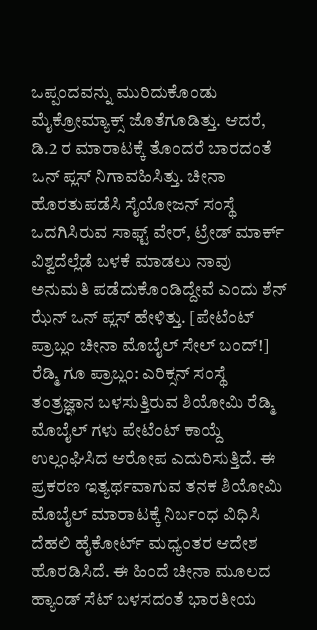ಒಪ್ಪಂದವನ್ನು ಮುರಿದುಕೊಂಡು ಮೈಕ್ರೋಮ್ಯಾಕ್ಸ್ ಜೊತೆಗೂಡಿತ್ತು. ಆದರೆ, ಡಿ.2 ರ ಮಾರಾಟಕ್ಕೆ ತೊಂದರೆ ಬಾರದಂತೆ ಒನ್ ಪ್ಲಸ್ ನಿಗಾವಹಿಸಿತ್ತು. ಚೀನಾ ಹೊರತುಪಡೆಸಿ ಸೈಯೋಜನ್ ಸಂಸ್ಥೆ ಒದಗಿಸಿರುವ ಸಾಫ್ಟ್ ವೇರ್, ಟ್ರೇಡ್ ಮಾರ್ಕ್ ವಿಶ್ವದೆಲ್ಲೆಡೆ ಬಳಕೆ ಮಾಡಲು ನಾವು ಅನುಮತಿ ಪಡೆದುಕೊಂಡಿದ್ದೇವೆ ಎಂದು ಶೆನ್ ಝೆನ್ ಒನ್ ಪ್ಲಸ್ ಹೇಳಿತ್ತು. [ಪೇಟೆಂಟ್ ಪ್ರಾಬ್ಲಂ ಚೀನಾ ಮೊಬೈಲ್ ಸೇಲ್ ಬಂದ್!]
ರೆಡ್ಮಿ ಗೂ ಪ್ರಾಬ್ಲಂ: ಎರಿಕ್ಸನ್ ಸಂಸ್ಥೆ ತಂತ್ರಜ್ಞಾನ ಬಳಸುತ್ತಿರುವ ಶಿಯೋಮಿ ರೆಡ್ಮಿ ಮೊಬೈಲ್ ಗಳು ಪೇಟೆಂಟ್ ಕಾಯ್ದೆ ಉಲ್ಲಂಘಿಸಿದ ಆರೋಪ ಎದುರಿಸುತ್ತಿದೆ. ಈ ಪ್ರಕರಣ ಇತ್ಯರ್ಥವಾಗುವ ತನಕ ಶಿಯೋಮಿ ಮೊಬೈಲ್ ಮಾರಾಟಕ್ಕೆ ನಿರ್ಬಂಧ ವಿಧಿಸಿ ದೆಹಲಿ ಹೈಕೋರ್ಟ್ ಮಧ್ಯಂತರ ಆದೇಶ ಹೊರಡಿಸಿದೆ. ಈ ಹಿಂದೆ ಚೀನಾ ಮೂಲದ ಹ್ಯಾಂಡ್ ಸೆಟ್ ಬಳಸದಂತೆ ಭಾರತೀಯ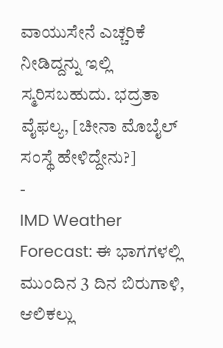ವಾಯುಸೇನೆ ಎಚ್ಚರಿಕೆ ನೀಡಿದ್ದನ್ನು ಇಲ್ಲಿ ಸ್ಮರಿಸಬಹುದು. ಭದ್ರತಾ ವೈಫಲ್ಯ, [ಚೀನಾ ಮೊಬೈಲ್ ಸಂಸ್ಥೆ ಹೇಳಿದ್ದೇನು?]
-
IMD Weather Forecast: ಈ ಭಾಗಗಳಲ್ಲಿ ಮುಂದಿನ 3 ದಿನ ಬಿರುಗಾಳಿ, ಆಲಿಕಲ್ಲು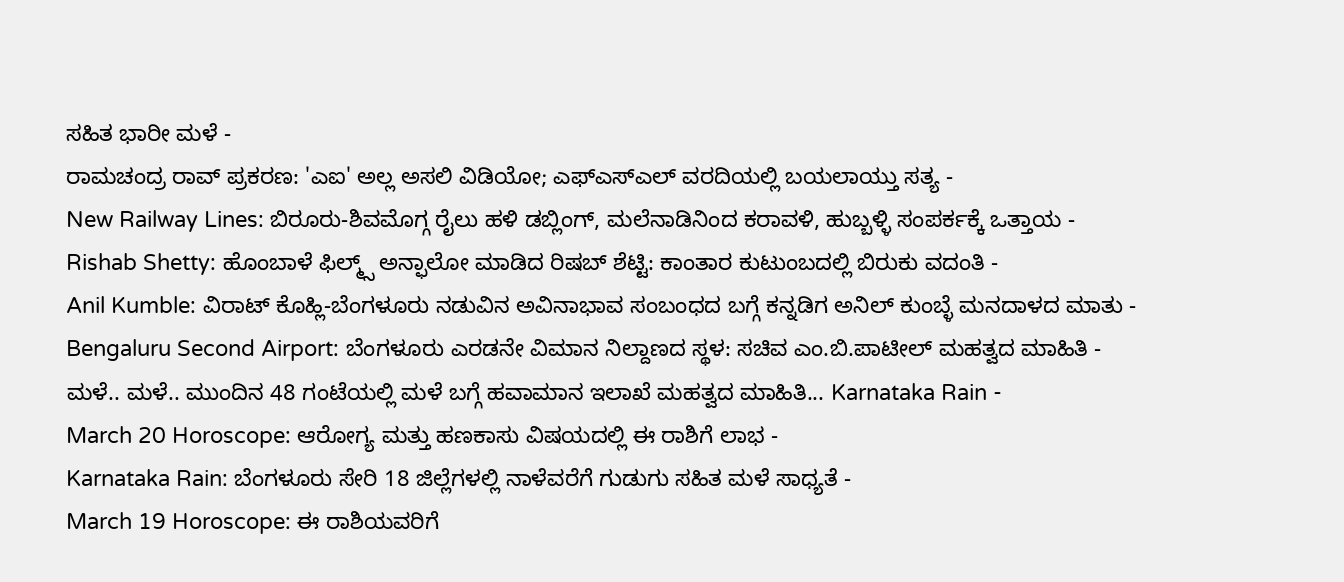ಸಹಿತ ಭಾರೀ ಮಳೆ -
ರಾಮಚಂದ್ರ ರಾವ್ ಪ್ರಕರಣ: 'ಎಐ' ಅಲ್ಲ ಅಸಲಿ ವಿಡಿಯೋ; ಎಫ್ಎಸ್ಎಲ್ ವರದಿಯಲ್ಲಿ ಬಯಲಾಯ್ತು ಸತ್ಯ -
New Railway Lines: ಬಿರೂರು-ಶಿವಮೊಗ್ಗ ರೈಲು ಹಳಿ ಡಬ್ಲಿಂಗ್, ಮಲೆನಾಡಿನಿಂದ ಕರಾವಳಿ, ಹುಬ್ಬಳ್ಳಿ ಸಂಪರ್ಕಕ್ಕೆ ಒತ್ತಾಯ -
Rishab Shetty: ಹೊಂಬಾಳೆ ಫಿಲ್ಮ್ಸ್ ಅನ್ಫಾಲೋ ಮಾಡಿದ ರಿಷಬ್ ಶೆಟ್ಟಿ: ಕಾಂತಾರ ಕುಟುಂಬದಲ್ಲಿ ಬಿರುಕು ವದಂತಿ -
Anil Kumble: ವಿರಾಟ್ ಕೊಹ್ಲಿ-ಬೆಂಗಳೂರು ನಡುವಿನ ಅವಿನಾಭಾವ ಸಂಬಂಧದ ಬಗ್ಗೆ ಕನ್ನಡಿಗ ಅನಿಲ್ ಕುಂಬ್ಳೆ ಮನದಾಳದ ಮಾತು -
Bengaluru Second Airport: ಬೆಂಗಳೂರು ಎರಡನೇ ವಿಮಾನ ನಿಲ್ದಾಣದ ಸ್ಥಳ: ಸಚಿವ ಎಂ.ಬಿ.ಪಾಟೀಲ್ ಮಹತ್ವದ ಮಾಹಿತಿ -
ಮಳೆ.. ಮಳೆ.. ಮುಂದಿನ 48 ಗಂಟೆಯಲ್ಲಿ ಮಳೆ ಬಗ್ಗೆ ಹವಾಮಾನ ಇಲಾಖೆ ಮಹತ್ವದ ಮಾಹಿತಿ... Karnataka Rain -
March 20 Horoscope: ಆರೋಗ್ಯ ಮತ್ತು ಹಣಕಾಸು ವಿಷಯದಲ್ಲಿ ಈ ರಾಶಿಗೆ ಲಾಭ -
Karnataka Rain: ಬೆಂಗಳೂರು ಸೇರಿ 18 ಜಿಲ್ಲೆಗಳಲ್ಲಿ ನಾಳೆವರೆಗೆ ಗುಡುಗು ಸಹಿತ ಮಳೆ ಸಾಧ್ಯತೆ -
March 19 Horoscope: ಈ ರಾಶಿಯವರಿಗೆ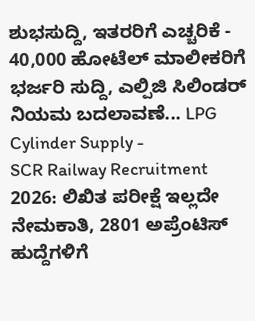ಶುಭಸುದ್ದಿ, ಇತರರಿಗೆ ಎಚ್ಚರಿಕೆ -
40,000 ಹೋಟೆಲ್ ಮಾಲೀಕರಿಗೆ ಭರ್ಜರಿ ಸುದ್ದಿ, ಎಲ್ಪಿಜಿ ಸಿಲಿಂಡರ್ ನಿಯಮ ಬದಲಾವಣೆ... LPG Cylinder Supply -
SCR Railway Recruitment 2026: ಲಿಖಿತ ಪರೀಕ್ಷೆ ಇಲ್ಲದೇ ನೇಮಕಾತಿ, 2801 ಅಪ್ರೆಂಟಿಸ್ ಹುದ್ದೆಗಳಿಗೆ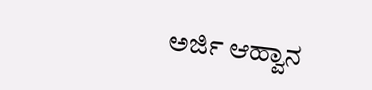ಅರ್ಜಿ ಆಹ್ವಾನ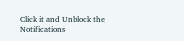Click it and Unblock the Notifications